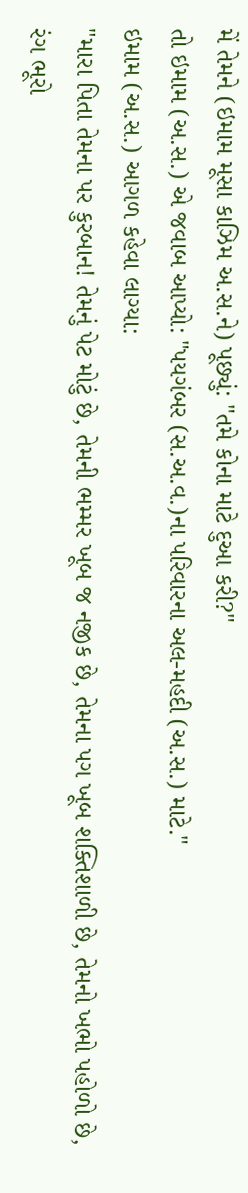મેં તેમને (ઇમામ મૂસા કાઝિમ અ.સ.ને) પૂછ્યું: "તમે કોના માટે દુઆ કરી?"
તો ઇમામ (અ.સ.) એ જવાબ આપ્યો: "પયગંબર (સ.અ.વ.)ના પરિવારના અલ-મહદી (અ.સ.) માટે."
ઇમામ (અ.સ.) આગળ કહેવા લાગ્યા:
"મારા પિતા તેમના પર કુરબાન! તેમનું પેટ મોટું છે, તેમની ભમ્મર ખૂબ જ નજીક છે, તેમના પગ ખૂબ શક્તિશાળી છે, તેમનો ખભો પહોળો છે, રંગ ભૂરો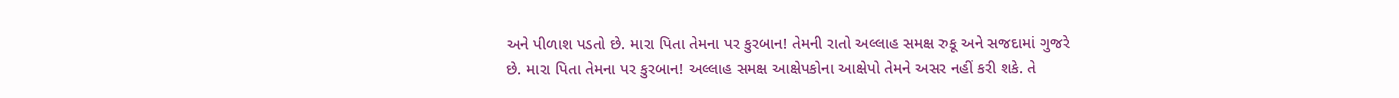અને પીળાશ પડતો છે. મારા પિતા તેમના પર કુરબાન! તેમની રાતો અલ્લાહ સમક્ષ રુકૂ અને સજદામાં ગુજરે છે. મારા પિતા તેમના પર કુરબાન! અલ્લાહ સમક્ષ આક્ષેપકોના આક્ષેપો તેમને અસર નહીં કરી શકે. તે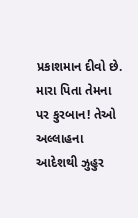પ્રકાશમાન દીવો છે. મારા પિતા તેમના પર કુરબાન! તેઓ અલ્લાહના આદેશથી ઝુહુર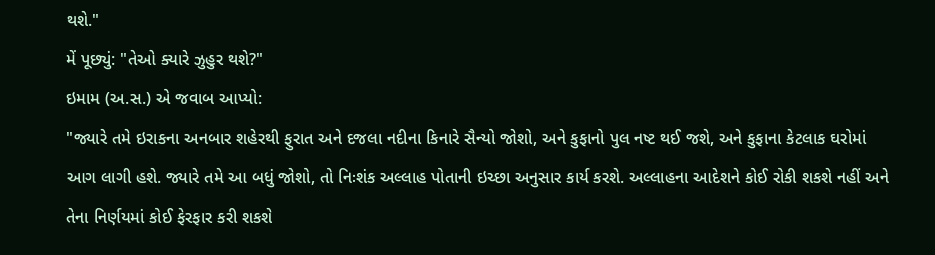થશે."
મેં પૂછ્યું: "તેઓ ક્યારે ઝુહુર થશે?"
ઇમામ (અ.સ.) એ જવાબ આપ્યો:
"જ્યારે તમે ઇરાકના અનબાર શહેરથી ફુરાત અને દજલા નદીના કિનારે સૈન્યો જોશો, અને કુફાનો પુલ નષ્ટ થઈ જશે, અને કુફાના કેટલાક ઘરોમાં આગ લાગી હશે. જ્યારે તમે આ બધું જોશો, તો નિઃશંક અલ્લાહ પોતાની ઇચ્છા અનુસાર કાર્ય કરશે. અલ્લાહના આદેશને કોઈ રોકી શકશે નહીં અને તેના નિર્ણયમાં કોઈ ફેરફાર કરી શકશે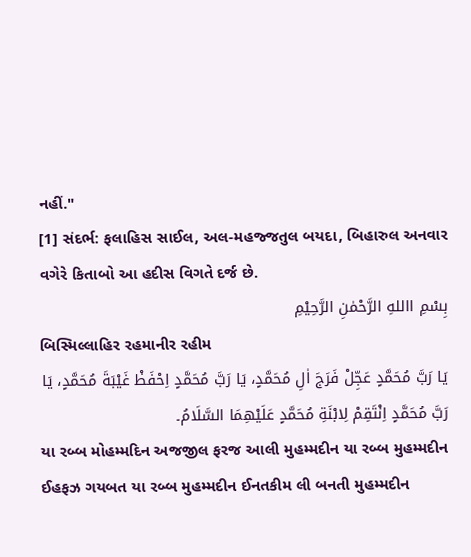નહીં."
[1] સંદર્ભ: ફલાહિસ સાઈલ, અલ-મહજ્જતુલ બયદા, બિહારુલ અનવાર વગેરે કિતાબો આ હદીસ વિગતે દર્જ છે.
بِسْمِ االلهِ الرَّحْمٰنِ الرَّحِیْمِ
બિસ્મિલ્લાહિર રહમાનીર રહીમ
يَا رَبَّ مُحَمَّدٍ عَجِّلْ فَرَجَ اٰلِ مُحَمَّدٍ، يَا رَبَّ مُحَمَّدٍ اِحْفَظْ غَيْبَةَ مُحَمَّدٍ، يَا رَبَّ مُحَمَّدٍ اِنْتَقِمْ لِابْنَةِ مُحَمَّدٍ عَلَيْهِمَا السَّلَامُ۔
યા રબ્બ મોહમ્મદિન અજજીલ ફરજ આલી મુહમ્મદીન યા રબ્બ મુહમ્મદીન ઈહફઝ ગયબત યા રબ્બ મુહમ્મદીન ઈનતકીમ લી બનતી મુહમ્મદીન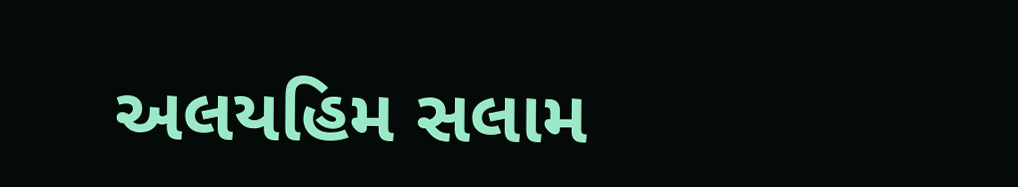અલયહિમ સલામ